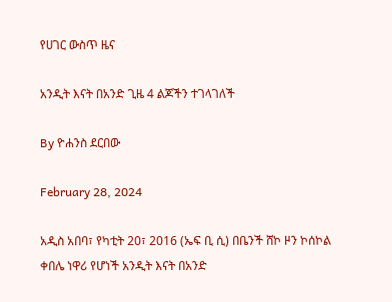የሀገር ውስጥ ዜና

አንዲት እናት በአንድ ጊዜ 4 ልጆችን ተገላገለች

By ዮሐንስ ደርበው

February 28, 2024

አዲስ አበባ፣ የካቲት 20፣ 2016 (ኤፍ ቢ ሲ) በቤንች ሸኮ ዞን ኮሰኮል ቀበሌ ነዋሪ የሆነች አንዲት እናት በአንድ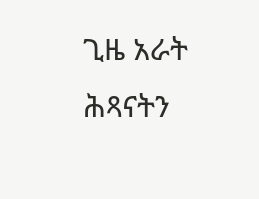ጊዜ አራት ሕጻናትን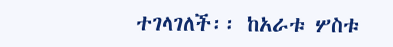ተገላገለች፡፡ ከአራቱ ሦስቱ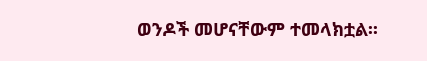ወንዶች መሆናቸውም ተመላክቷል፡፡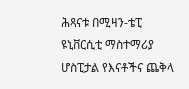ሕጻናቱ በሚዛን-ቴፒ ዩኒቨርሲቲ ማስተማሪያ ሆስፒታል የእናቶችና ጨቅላ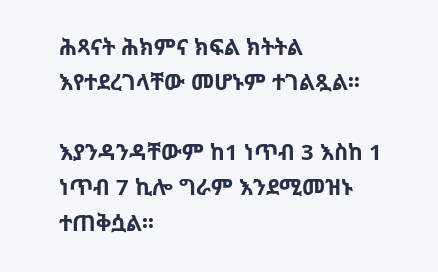ሕጻናት ሕክምና ክፍል ክትትል እየተደረገላቸው መሆኑም ተገልጿል፡፡

እያንዳንዳቸውም ከ1 ነጥብ 3 እስከ 1 ነጥብ 7 ኪሎ ግራም እንደሚመዝኑ ተጠቅሷል፡፡